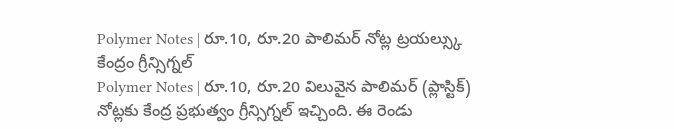Polymer Notes | రూ.10, రూ.20 పాలిమర్ నోట్ల ట్రయల్స్కు కేంద్రం గ్రీన్సిగ్నల్
Polymer Notes | రూ.10, రూ.20 విలువైన పాలిమర్ (ప్లాస్టిక్) నోట్లకు కేంద్ర ప్రభుత్వం గ్రీన్సిగ్నల్ ఇచ్చింది. ఈ రెండు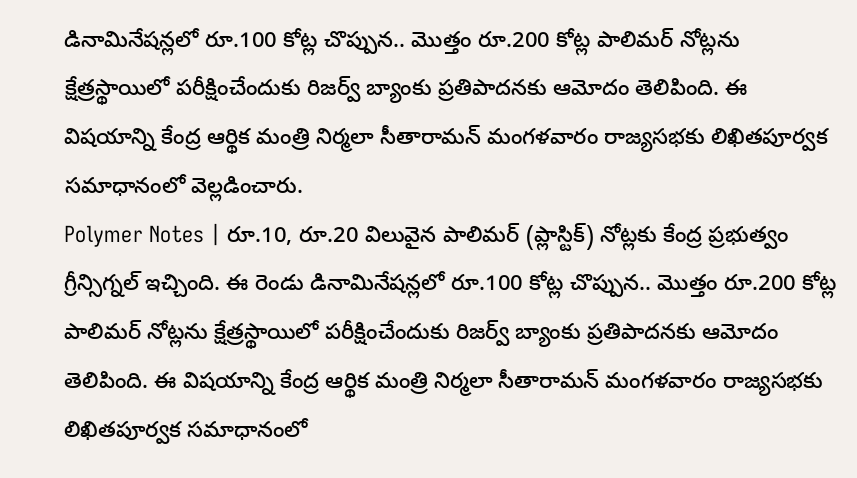డినామినేషన్లలో రూ.100 కోట్ల చొప్పున.. మొత్తం రూ.200 కోట్ల పాలిమర్ నోట్లను క్షేత్రస్థాయిలో పరీక్షించేందుకు రిజర్వ్ బ్యాంకు ప్రతిపాదనకు ఆమోదం తెలిపింది. ఈ విషయాన్ని కేంద్ర ఆర్థిక మంత్రి నిర్మలా సీతారామన్ మంగళవారం రాజ్యసభకు లిఖితపూర్వక సమాధానంలో వెల్లడించారు.
Polymer Notes | రూ.10, రూ.20 విలువైన పాలిమర్ (ప్లాస్టిక్) నోట్లకు కేంద్ర ప్రభుత్వం గ్రీన్సిగ్నల్ ఇచ్చింది. ఈ రెండు డినామినేషన్లలో రూ.100 కోట్ల చొప్పున.. మొత్తం రూ.200 కోట్ల పాలిమర్ నోట్లను క్షేత్రస్థాయిలో పరీక్షించేందుకు రిజర్వ్ బ్యాంకు ప్రతిపాదనకు ఆమోదం తెలిపింది. ఈ విషయాన్ని కేంద్ర ఆర్థిక మంత్రి నిర్మలా సీతారామన్ మంగళవారం రాజ్యసభకు లిఖితపూర్వక సమాధానంలో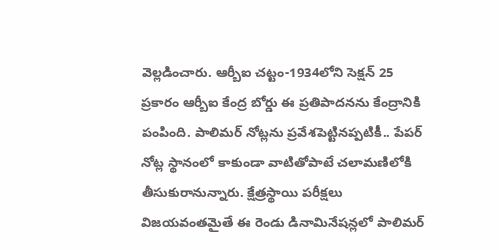వెల్లడించారు. ఆర్బీఐ చట్టం-1934లోని సెక్షన్ 25 ప్రకారం ఆర్బీఐ కేంద్ర బోర్డు ఈ ప్రతిపాదనను కేంద్రానికి పంపింది. పాలిమర్ నోట్లను ప్రవేశపెట్టినప్పటికీ.. పేపర్ నోట్ల స్థానంలో కాకుండా వాటితోపాటే చలామణిలోకి తీసుకురానున్నారు. క్షేత్రస్థాయి పరీక్షలు విజయవంతమైతే ఈ రెండు డినామినేషన్లలో పాలిమర్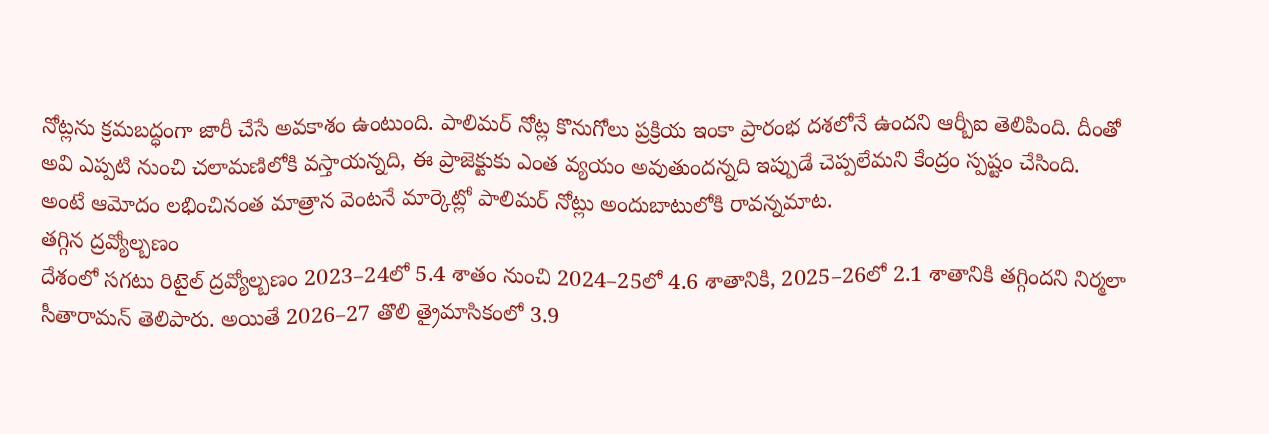నోట్లను క్రమబద్ధంగా జారీ చేసే అవకాశం ఉంటుంది. పాలిమర్ నోట్ల కొనుగోలు ప్రక్రియ ఇంకా ప్రారంభ దశలోనే ఉందని ఆర్బీఐ తెలిపింది. దీంతో అవి ఎప్పటి నుంచి చలామణిలోకి వస్తాయన్నది, ఈ ప్రాజెక్టుకు ఎంత వ్యయం అవుతుందన్నది ఇప్పుడే చెప్పలేమని కేంద్రం స్పష్టం చేసింది. అంటే ఆమోదం లభించినంత మాత్రాన వెంటనే మార్కెట్లో పాలిమర్ నోట్లు అందుబాటులోకి రావన్నమాట.
తగ్గిన ద్రవ్యోల్బణం
దేశంలో సగటు రిటైల్ ద్రవ్యోల్బణం 2023–24లో 5.4 శాతం నుంచి 2024–25లో 4.6 శాతానికి, 2025–26లో 2.1 శాతానికి తగ్గిందని నిర్మలా సీతారామన్ తెలిపారు. అయితే 2026–27 తొలి త్రైమాసికంలో 3.9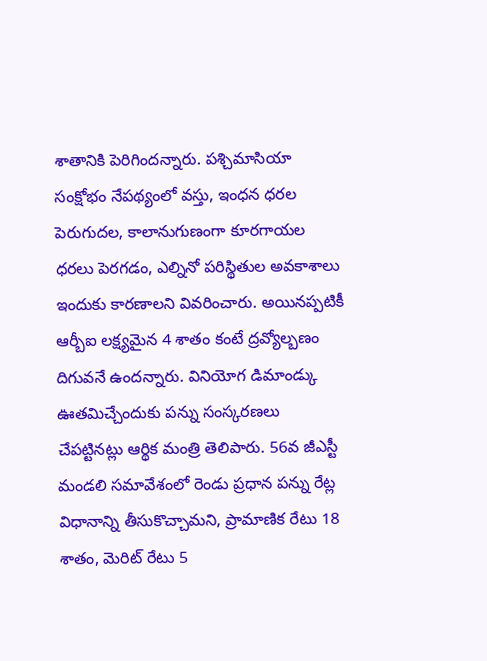శాతానికి పెరిగిందన్నారు. పశ్చిమాసియా సంక్షోభం నేపథ్యంలో వస్తు, ఇంధన ధరల పెరుగుదల, కాలానుగుణంగా కూరగాయల ధరలు పెరగడం, ఎల్నినో పరిస్థితుల అవకాశాలు ఇందుకు కారణాలని వివరించారు. అయినప్పటికీ ఆర్బీఐ లక్ష్యమైన 4 శాతం కంటే ద్రవ్యోల్బణం దిగువనే ఉందన్నారు. వినియోగ డిమాండ్కు ఊతమిచ్చేందుకు పన్ను సంస్కరణలు చేపట్టినట్లు ఆర్థిక మంత్రి తెలిపారు. 56వ జీఎస్టీ మండలి సమావేశంలో రెండు ప్రధాన పన్ను రేట్ల విధానాన్ని తీసుకొచ్చామని, ప్రామాణిక రేటు 18 శాతం, మెరిట్ రేటు 5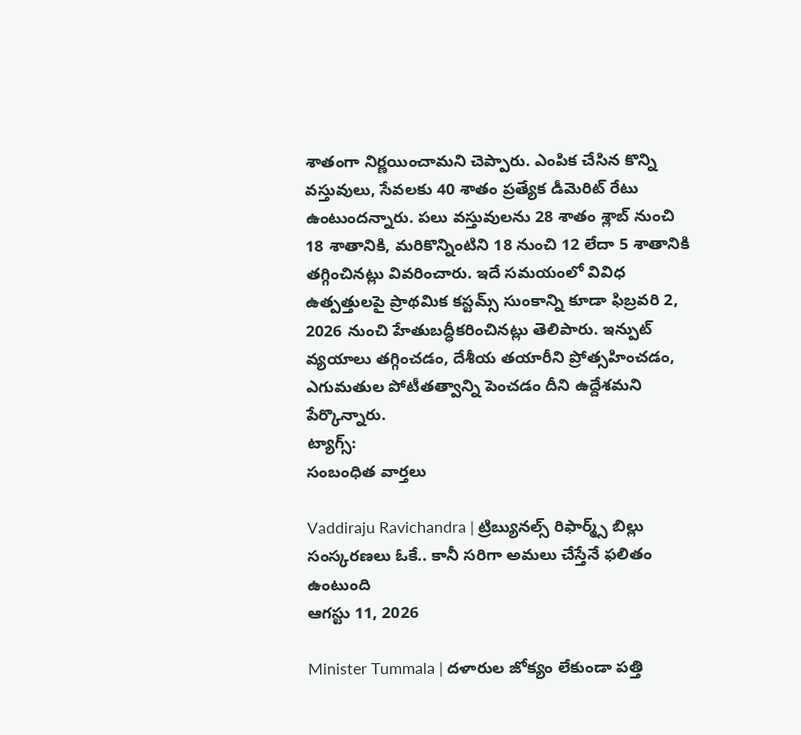శాతంగా నిర్ణయించామని చెప్పారు. ఎంపిక చేసిన కొన్ని వస్తువులు, సేవలకు 40 శాతం ప్రత్యేక డీమెరిట్ రేటు ఉంటుందన్నారు. పలు వస్తువులను 28 శాతం శ్లాబ్ నుంచి 18 శాతానికి, మరికొన్నింటిని 18 నుంచి 12 లేదా 5 శాతానికి తగ్గించినట్లు వివరించారు. ఇదే సమయంలో వివిధ ఉత్పత్తులపై ప్రాథమిక కస్టమ్స్ సుంకాన్ని కూడా ఫిబ్రవరి 2, 2026 నుంచి హేతుబద్ధీకరించినట్లు తెలిపారు. ఇన్పుట్ వ్యయాలు తగ్గించడం, దేశీయ తయారీని ప్రోత్సహించడం, ఎగుమతుల పోటీతత్వాన్ని పెంచడం దీని ఉద్దేశమని పేర్కొన్నారు.
ట్యాగ్స్:
సంబంధిత వార్తలు

Vaddiraju Ravichandra | ట్రిబ్యునల్స్ రిఫార్మ్స్ బిల్లు సంస్కరణలు ఓకే.. కానీ సరిగా అమలు చేస్తేనే ఫలితం ఉంటుంది
ఆగస్టు 11, 2026

Minister Tummala | దళారుల జోక్యం లేకుండా పత్తి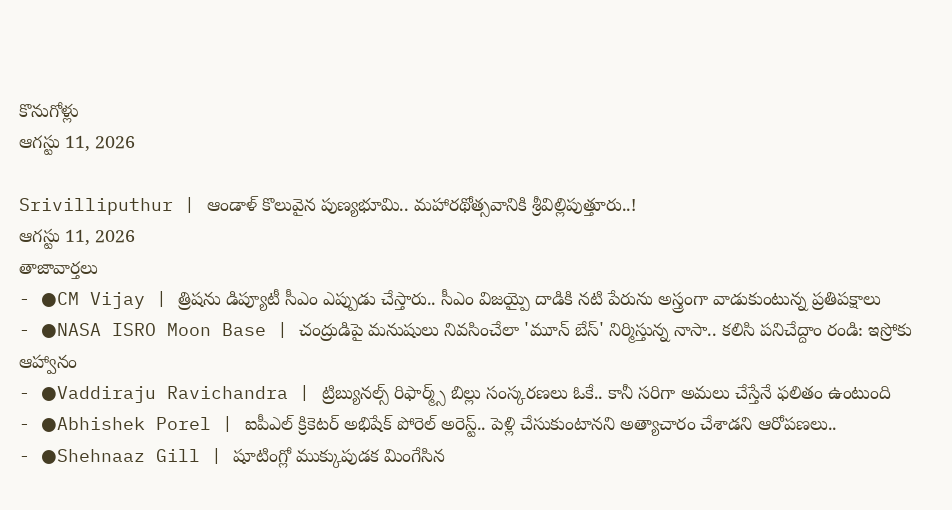కొనుగోళ్లు
ఆగస్టు 11, 2026

Srivilliputhur | ఆండాళ్ కొలువైన పుణ్యభూమి.. మహారథోత్సవానికి శ్రీవిల్లిపుత్తూరు..!
ఆగస్టు 11, 2026
తాజావార్తలు
- ●CM Vijay | త్రిషను డిప్యూటీ సీఎం ఎప్పుడు చేస్తారు.. సీఎం విజయ్పై దాడికి నటి పేరును అస్త్రంగా వాడుకుంటున్న ప్రతిపక్షాలు
- ●NASA ISRO Moon Base | చంద్రుడిపై మనుషులు నివసించేలా 'మూన్ బేస్' నిర్మిస్తున్న నాసా.. కలిసి పనిచేద్దాం రండి: ఇస్రోకు ఆహ్వానం
- ●Vaddiraju Ravichandra | ట్రిబ్యునల్స్ రిఫార్మ్స్ బిల్లు సంస్కరణలు ఓకే.. కానీ సరిగా అమలు చేస్తేనే ఫలితం ఉంటుంది
- ●Abhishek Porel | ఐపీఎల్ క్రికెటర్ అభిషేక్ పోరెల్ అరెస్ట్.. పెళ్లి చేసుకుంటానని అత్యాచారం చేశాడని ఆరోపణలు..
- ●Shehnaaz Gill | షూటింగ్లో ముక్కుపుడక మింగేసిన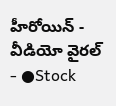హీరోయిన్ - వీడియో వైరల్
- ●Stock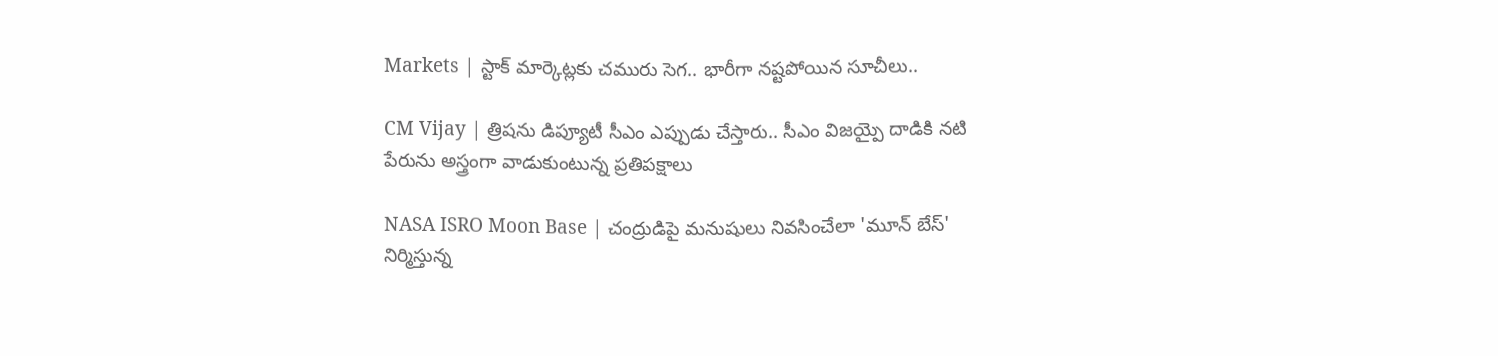Markets | స్టాక్ మార్కెట్లకు చమురు సెగ.. భారీగా నష్టపోయిన సూచీలు..

CM Vijay | త్రిషను డిప్యూటీ సీఎం ఎప్పుడు చేస్తారు.. సీఎం విజయ్పై దాడికి నటి పేరును అస్త్రంగా వాడుకుంటున్న ప్రతిపక్షాలు

NASA ISRO Moon Base | చంద్రుడిపై మనుషులు నివసించేలా 'మూన్ బేస్' నిర్మిస్తున్న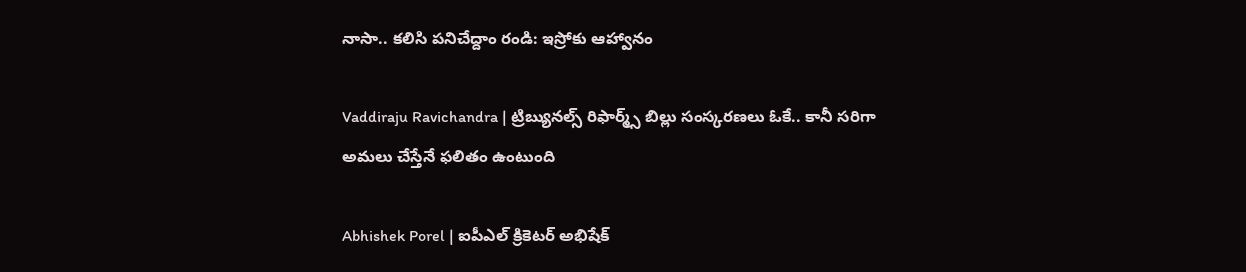నాసా.. కలిసి పనిచేద్దాం రండి: ఇస్రోకు ఆహ్వానం

Vaddiraju Ravichandra | ట్రిబ్యునల్స్ రిఫార్మ్స్ బిల్లు సంస్కరణలు ఓకే.. కానీ సరిగా అమలు చేస్తేనే ఫలితం ఉంటుంది

Abhishek Porel | ఐపీఎల్ క్రికెటర్ అభిషేక్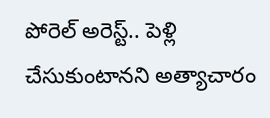పోరెల్ అరెస్ట్.. పెళ్లి చేసుకుంటానని అత్యాచారం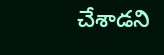చేశాడని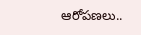ఆరోపణలు..